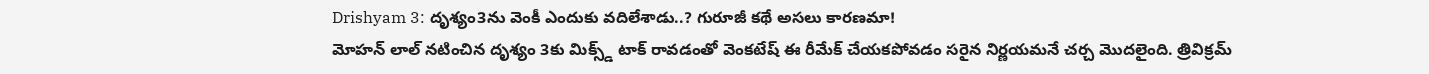Drishyam 3: దృశ్యం3ను వెంకీ ఎందుకు వదిలేశాడు..? గురూజీ కథే అసలు కారణమా!
మోహన్ లాల్ నటించిన దృశ్యం 3కు మిక్స్డ్ టాక్ రావడంతో వెంకటేష్ ఈ రీమేక్ చేయకపోవడం సరైన నిర్ణయమనే చర్చ మొదలైంది. త్రివిక్రమ్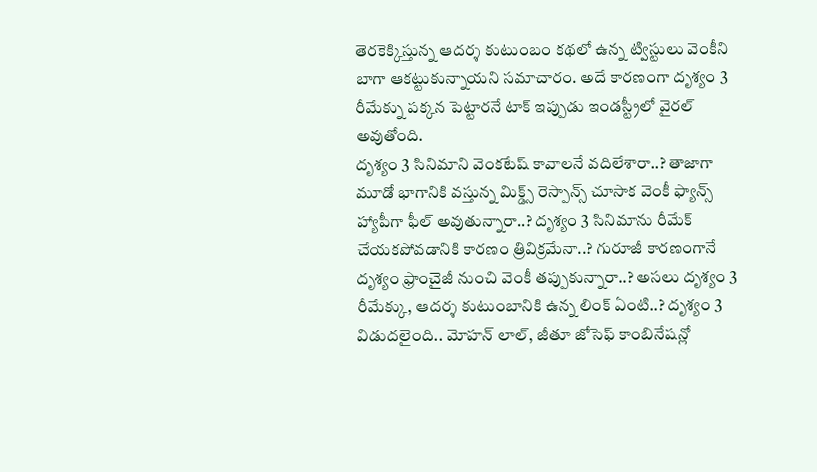తెరకెక్కిస్తున్న ఆదర్శ కుటుంబం కథలో ఉన్న ట్విస్టులు వెంకీని బాగా ఆకట్టుకున్నాయని సమాచారం. అదే కారణంగా దృశ్యం 3 రీమేక్ను పక్కన పెట్టారనే టాక్ ఇప్పుడు ఇండస్ట్రీలో వైరల్ అవుతోంది.
దృశ్యం 3 సినిమాని వెంకటేష్ కావాలనే వదిలేశారా..? తాజాగా మూడో భాగానికి వస్తున్న మిక్డ్స్ రెస్పాన్స్ చూసాక వెంకీ ఫ్యాన్స్ హ్యాపీగా ఫీల్ అవుతున్నారా..? దృశ్యం 3 సినిమాను రీమేక్ చేయకపోవడానికి కారణం త్రివిక్రమేనా..? గురూజీ కారణంగానే దృశ్యం ఫ్రాంచైజీ నుంచి వెంకీ తప్పుకున్నారా..? అసలు దృశ్యం 3 రీమేక్కు, ఆదర్శ కుటుంబానికి ఉన్న లింక్ ఏంటి..? దృశ్యం 3 విడుదలైంది.. మోహన్ లాల్, జీతూ జోసెఫ్ కాంబినేషన్లో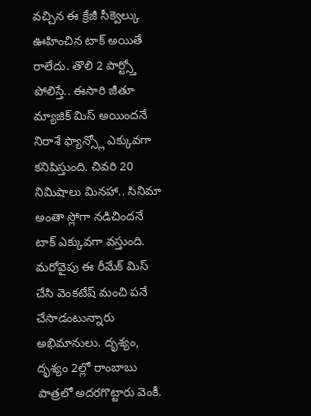వచ్చిన ఈ క్రేజీ సీక్వెల్కు ఊహించిన టాక్ అయితే రాలేదు. తొలి 2 పార్ట్స్తో పోలిస్తే.. ఈసారి జీతూ మ్యాజిక్ మిస్ అయిందనే నిరాశే ఫ్యాన్స్లో ఎక్కువగా కనిపిస్తుంది. చివరి 20 నిమిషాలు మినహా.. సినిమా అంతా స్లోగా నడిచిందనే టాక్ ఎక్కువగా వస్తుంది. మరోవైపు ఈ రీమేక్ మిస్ చేసి వెంకటేష్ మంచి పనే చేసాడంటున్నారు అభిమానులు. దృశ్యం, దృశ్యం 2ల్లో రాంబాబు పాత్రలో అదరగొట్టారు వెంకీ.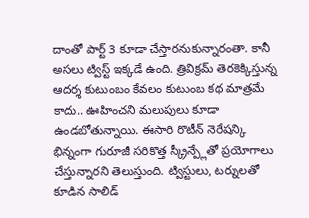దాంతో పార్ట్ 3 కూడా చేస్తారనుకున్నారంతా. కానీ అసలు ట్విస్ట్ ఇక్కడే ఉంది. త్రివిక్రమ్ తెరకెక్కిస్తున్న ఆదర్శ కుటుంబం కేవలం కుటుంబ కథ మాత్రమే కాదు.. ఊహించని మలుపులు కూడా ఉండబోతున్నాయి. ఈసారి రొటీన్ నెరేషన్కి భిన్నంగా గురూజీ సరికొత్త స్క్రీన్ప్లేతో ప్రయోగాలు చేస్తున్నారని తెలుస్తుంది. ట్విస్టులు, టర్నులతో కూడిన సాలిడ్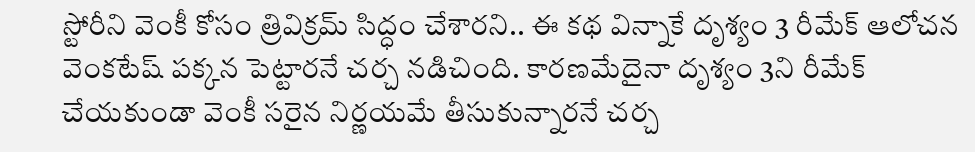స్టోరీని వెంకీ కోసం త్రివిక్రమ్ సిద్ధం చేశారని.. ఈ కథ విన్నాకే దృశ్యం 3 రీమేక్ ఆలోచన వెంకటేష్ పక్కన పెట్టారనే చర్చ నడిచింది. కారణమేదైనా దృశ్యం 3ని రీమేక్ చేయకుండా వెంకీ సరైన నిర్ణయమే తీసుకున్నారనే చర్చ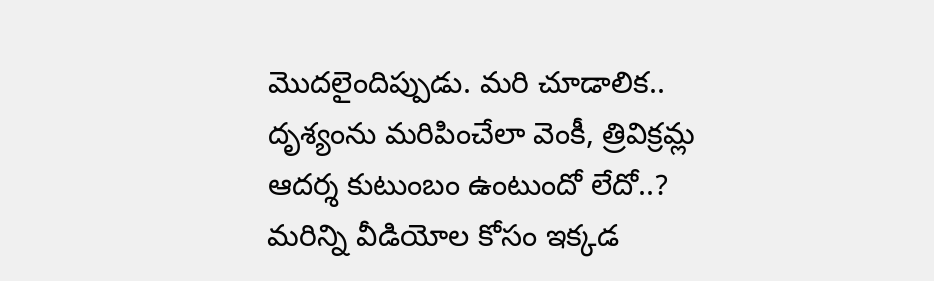మొదలైందిప్పుడు. మరి చూడాలిక.. దృశ్యంను మరిపించేలా వెంకీ, త్రివిక్రమ్ల ఆదర్శ కుటుంబం ఉంటుందో లేదో..?
మరిన్ని వీడియోల కోసం ఇక్కడ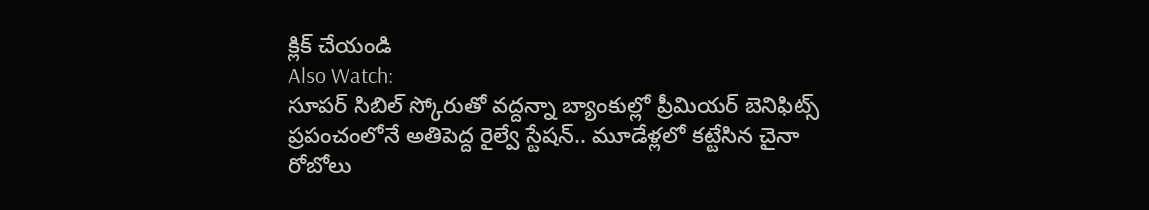క్లిక్ చేయండి
Also Watch:
సూపర్ సిబిల్ స్కోరుతో వద్దన్నా బ్యాంకుల్లో ప్రీమియర్ బెనిఫిట్స్
ప్రపంచంలోనే అతిపెద్ద రైల్వే స్టేషన్.. మూడేళ్లలో కట్టేసిన చైనా రోబోలు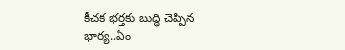కీచక భర్తకు బుద్ధి చెప్పిన భార్య..ఏం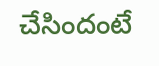చేసిందంటే